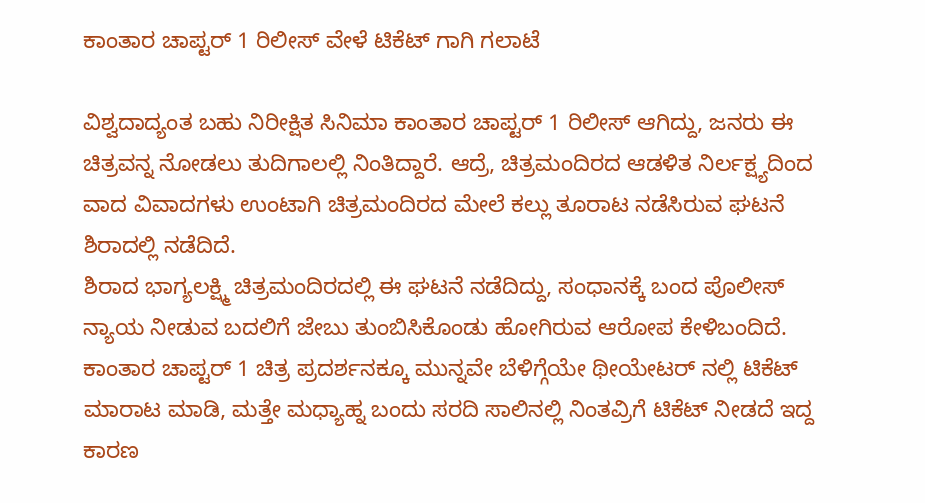ಕಾಂತಾರ ಚಾಪ್ಟರ್ 1 ರಿಲೀಸ್ ವೇಳೆ ಟಿಕೆಟ್ ಗಾಗಿ ಗಲಾಟೆ

ವಿಶ್ವದಾದ್ಯಂತ ಬಹು ನಿರೀಕ್ಷಿತ ಸಿನಿಮಾ ಕಾಂತಾರ ಚಾಪ್ಟರ್ 1 ರಿಲೀಸ್ ಆಗಿದ್ದು, ಜನರು ಈ ಚಿತ್ರವನ್ನ ನೋಡಲು ತುದಿಗಾಲಲ್ಲಿ ನಿಂತಿದ್ದಾರೆ. ಆದ್ರೆ, ಚಿತ್ರಮಂದಿರದ ಆಡಳಿತ ನಿರ್ಲಕ್ಷ್ಯದಿಂದ ವಾದ ವಿವಾದಗಳು ಉಂಟಾಗಿ ಚಿತ್ರಮಂದಿರದ ಮೇಲೆ ಕಲ್ಲು ತೂರಾಟ ನಡೆಸಿರುವ ಘಟನೆ ಶಿರಾದಲ್ಲಿ ನಡೆದಿದೆ.
ಶಿರಾದ ಭಾಗ್ಯಲಕ್ಷ್ಮಿ ಚಿತ್ರಮಂದಿರದಲ್ಲಿ ಈ ಘಟನೆ ನಡೆದಿದ್ದು, ಸಂಧಾನಕ್ಕೆ ಬಂದ ಪೊಲೀಸ್ ನ್ಯಾಯ ನೀಡುವ ಬದಲಿಗೆ ಜೇಬು ತುಂಬಿಸಿಕೊಂಡು ಹೋಗಿರುವ ಆರೋಪ ಕೇಳಿಬಂದಿದೆ. ಕಾಂತಾರ ಚಾಪ್ಟರ್ 1 ಚಿತ್ರ ಪ್ರದರ್ಶನಕ್ಕೂ ಮುನ್ನವೇ ಬೆಳಿಗ್ಗೆಯೇ ಥೀಯೇಟರ್ ನಲ್ಲಿ ಟಿಕೆಟ್ ಮಾರಾಟ ಮಾಡಿ, ಮತ್ತೇ ಮಧ್ಯಾಹ್ನ ಬಂದು ಸರದಿ ಸಾಲಿನಲ್ಲಿ ನಿಂತವ್ರಿಗೆ ಟಿಕೆಟ್ ನೀಡದೆ ಇದ್ದ ಕಾರಣ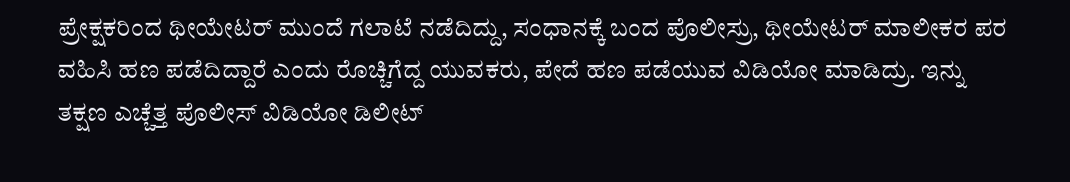ಪ್ರೇಕ್ಷಕರಿಂದ ಥೀಯೇಟರ್ ಮುಂದೆ ಗಲಾಟೆ ನಡೆದಿದ್ದು, ಸಂಧಾನಕ್ಕೆ ಬಂದ ಪೊಲೀಸ್ರು, ಥೀಯೇಟರ್ ಮಾಲೀಕರ ಪರ ವಹಿಸಿ ಹಣ ಪಡೆದಿದ್ದಾರೆ ಎಂದು ರೊಚ್ಚಿಗೆದ್ದ ಯುವಕರು, ಪೇದೆ ಹಣ ಪಡೆಯುವ ವಿಡಿಯೋ ಮಾಡಿದ್ರು. ಇನ್ನು ತಕ್ಷಣ ಎಚ್ಚೆತ್ತ ಪೊಲೀಸ್ ವಿಡಿಯೋ ಡಿಲೀಟ್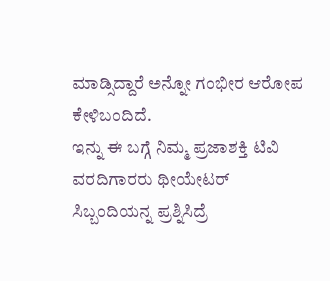ಮಾಡ್ಸಿದ್ದಾರೆ ಅನ್ನೋ ಗಂಭೀರ ಆರೋಪ ಕೇಳಿಬಂದಿದೆ.
ಇನ್ನು ಈ ಬಗ್ಗೆ ನಿಮ್ಮ ಪ್ರಜಾಶಕ್ತಿ ಟಿವಿ ವರದಿಗಾರರು ಥೀಯೇಟರ್ ಸಿಬ್ಬಂದಿಯನ್ನ ಪ್ರಶ್ನಿಸಿದ್ರೆ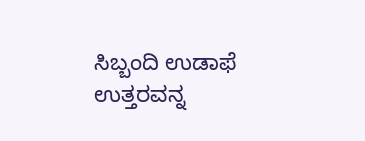ಸಿಬ್ಬಂದಿ ಉಡಾಫೆ ಉತ್ತರವನ್ನ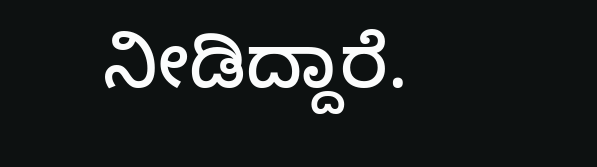ನೀಡಿದ್ದಾರೆ.